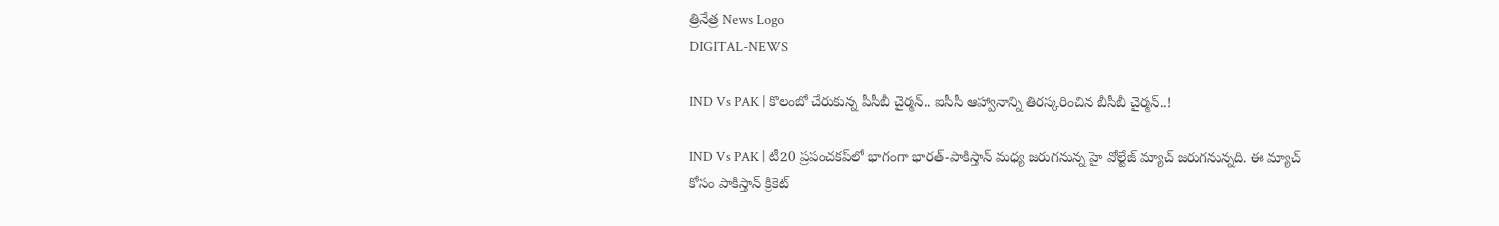త్రినేత్ర News Logo
DIGITAL-NEWS

IND Vs PAK | కొలంబో చేరుకున్న పీసీబీ చైర్మ‌న్‌.. ఐసీసీ ఆహ్వానాన్ని తిర‌స్క‌రించిన బీసీబీ చైర్మ‌న్‌..!

IND Vs PAK | టీ20 ప్ర‌పంచ‌క‌ప్‌లో భాగంగా భార‌త్‌-పాకిస్తాన్ మ‌ధ్య జ‌రుగ‌నున్న హై వోల్టేజ్ మ్యాచ్ జ‌రుగ‌నున్న‌ది. ఈ మ్యాచ్ కోసం పాకిస్తాన్ క్రికెట్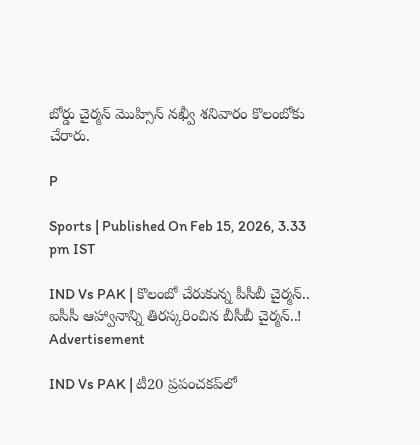బోర్డు చైర్మ‌న్ మొహ్సిన్ న‌ఖ్వీ శ‌నివారం కొలంబోకు చేరారు.

P

Sports | Published On Feb 15, 2026, 3.33 pm IST

IND Vs PAK | కొలంబో చేరుకున్న పీసీబీ చైర్మ‌న్‌.. ఐసీసీ ఆహ్వానాన్ని తిర‌స్క‌రించిన బీసీబీ చైర్మ‌న్‌..!
Advertisement

IND Vs PAK | టీ20 ప్ర‌పంచ‌క‌ప్‌లో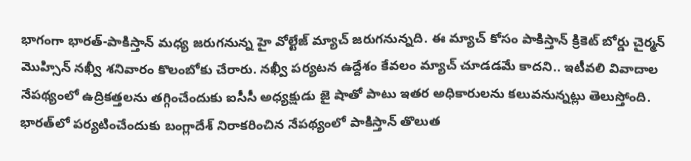భాగంగా భార‌త్‌-పాకిస్తాన్ మ‌ధ్య జ‌రుగ‌నున్న హై వోల్టేజ్ మ్యాచ్ జ‌రుగ‌నున్న‌ది. ఈ మ్యాచ్ కోసం పాకిస్తాన్ క్రికెట్ బోర్డు చైర్మ‌న్ మొహ్సిన్ న‌ఖ్వీ శ‌నివారం కొలంబోకు చేరారు. న‌ఖ్వీ ప‌ర్య‌ట‌న ఉద్దేశం కేవ‌లం మ్యాచ్ చూడ‌డ‌మే కాద‌ని.. ఇటీవ‌లి వివాదాల నేప‌థ్యంలో ఉద్రిక‌త్త‌ల‌ను త‌గ్గించేందుకు ఐసీసీ అధ్య‌క్షుడు జై షాతో పాటు ఇత‌ర అధికారుల‌ను క‌లువ‌నున్న‌ట్లు తెలుస్తోంది. భార‌త్‌లో ప‌ర్య‌టించేందుకు బంగ్లాదేశ్ నిరాక‌రించిన నేప‌థ్యంలో పాకిస్తాన్ తొలుత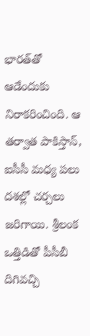భార‌త్‌తో ఆడేందుకు నిరాక‌రించింది. ఆ త‌ర్వాత పాకిస్తాన్‌, ఐసీసీ మ‌ధ్య ప‌లు ద‌శ‌ల్లో చ‌ర్చ‌లు జ‌రిగాయి. శ్రీ‌లంక ఒత్తిడితో పీసీబీ దిగివ‌చ్చి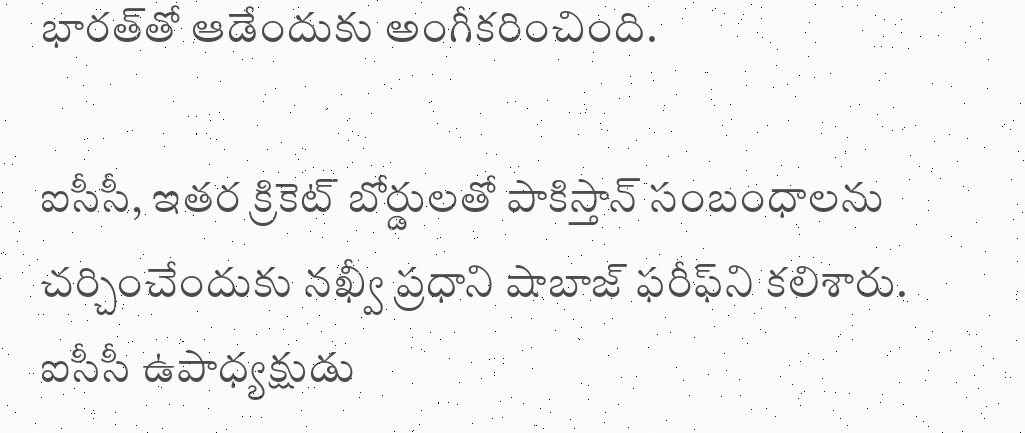భార‌త్‌తో ఆడేందుకు అంగీక‌రించింది.

ఐసీసీ, ఇతర క్రికెట్ బోర్డులతో పాకిస్తాన్ సంబంధాలను చ‌ర్చించేందుకు న‌ఖ్వీ ప్ర‌ధాని షాబాజ్ ఫ‌రీఫ్‌ని క‌లిశారు. ఐసీసీ ఉపాధ్యక్షుడు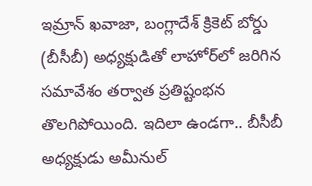ఇమ్రాన్ ఖవాజా, బంగ్లాదేశ్ క్రికెట్ బోర్డు (బీసీబీ) అధ్యక్షుడితో లాహోర్‌లో జరిగిన సమావేశం తర్వాత ప్రతిష్టంభన తొలగిపోయింది. ఇదిలా ఉండ‌గా.. బీసీబీ అధ్యక్షుడు అమీనుల్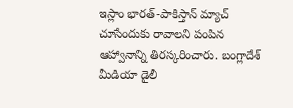ఇస్లాం భార‌త్‌-పాకిస్తాన్ మ్యాచ్ చూసేందుకు రావాల‌ని పంపిన ఆహ్వానాన్ని తిర‌స్క‌రించారు. బంగ్లాదేశ్ మీడియా డైలీ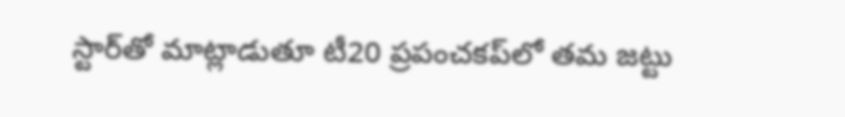స్టార్‌తో మాట్లాడుతూ టీ20 ప్ర‌పంచ‌క‌ప్‌లో త‌మ జ‌ట్టు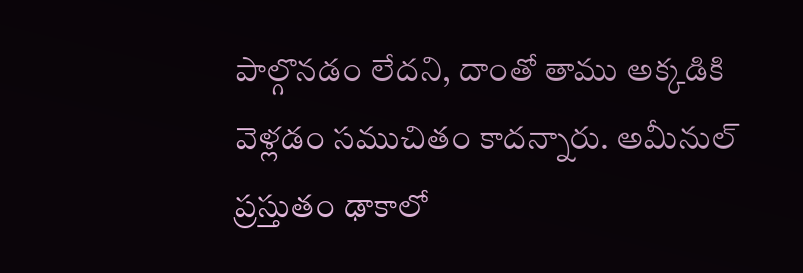పాల్గొన‌డం లేద‌ని, దాంతో తాము అక్క‌డికి వెళ్ల‌డం స‌ముచితం కాద‌న్నారు. అమీనుల్ ప్ర‌స్తుతం ఢాకాలో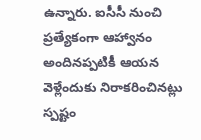ఉన్నారు. ఐసీసీ నుంచి ప్ర‌త్యేకంగా ఆహ్వానం అందిన‌ప్ప‌టికీ ఆయ‌న వెళ్లేందుకు నిరాక‌రించిన‌ట్లు స్ప‌ష్టం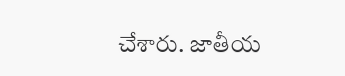చేశారు. జాతీయ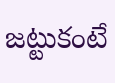జ‌ట్టుకంటే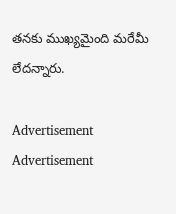త‌న‌కు ముఖ్య‌మైంది మ‌రేమీ లేద‌న్నారు.

Advertisement
Advertisement